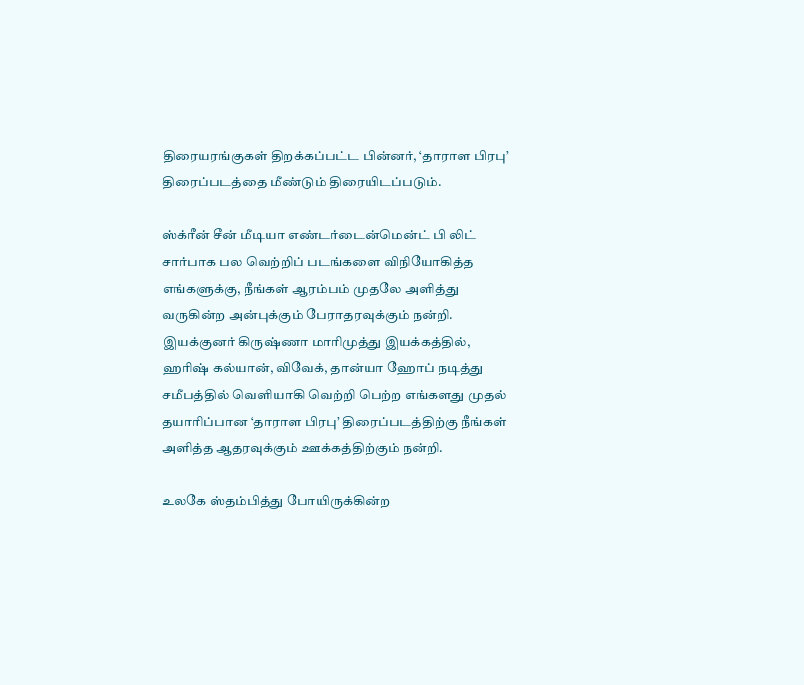திரையரங்குகள் திறக்கப்பட்ட பின்னர், ‘தாராள பிரபு’ திரைப்படத்தை மீண்டும் திரையிடப்படும்.

ஸ்க்ரீன் சீன் மீடியா எண்டர்டைன்மென்ட் பி லிட் சார்பாக பல வெற்றிப் படங்களை விநியோகித்த எங்களுக்கு, நீங்கள் ஆரம்பம் முதலே அளித்து வருகின்ற அன்புக்கும் பேராதரவுக்கும் நன்றி. இயக்குனர் கிருஷ்ணா மாரிமுத்து இயக்கத்தில், ஹரிஷ் கல்யான், விவேக், தான்யா ஹோப் நடித்து சமீபத்தில் வெளியாகி வெற்றி பெற்ற எங்களது முதல் தயாரிப்பான ‘தாராள பிரபு’ திரைப்படத்திற்கு நீங்கள் அளித்த ஆதரவுக்கும் ஊக்கத்திற்கும் நன்றி.

உலகே ஸ்தம்பித்து போயிருக்கின்ற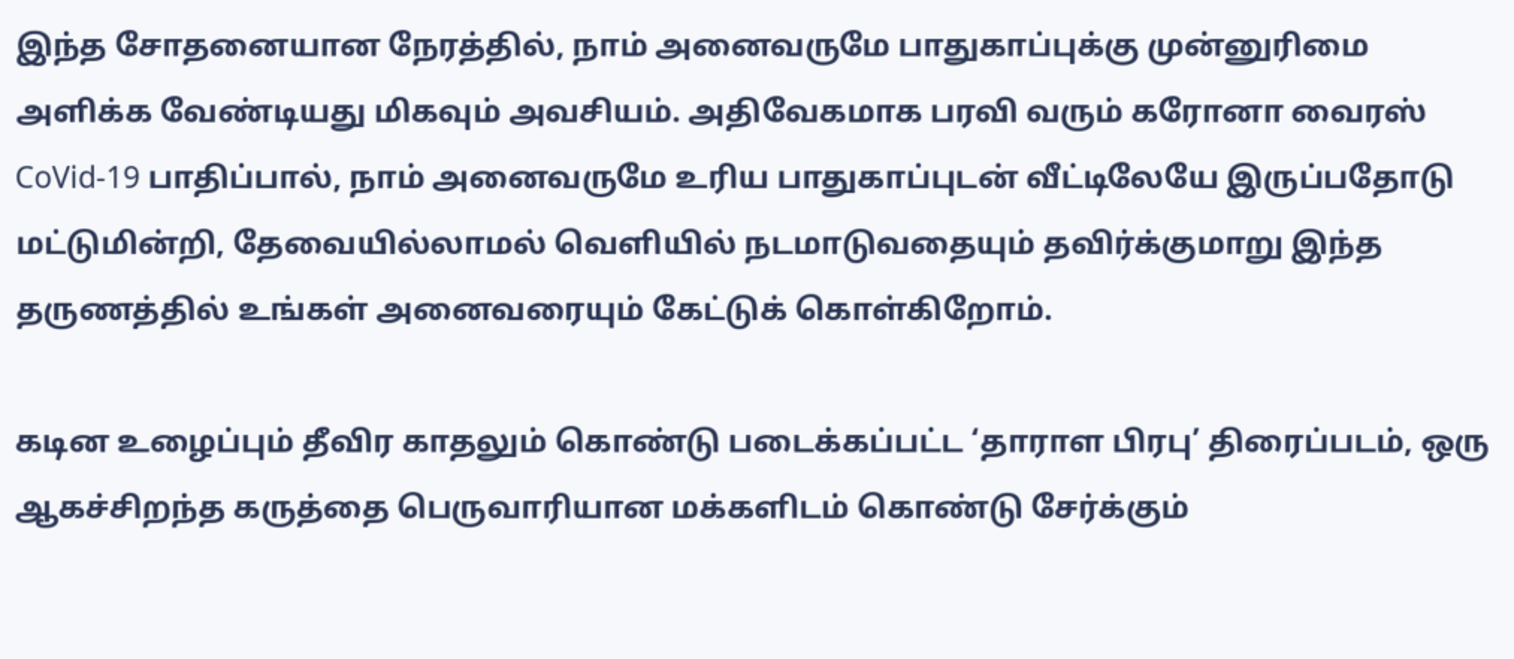இந்த சோதனையான நேரத்தில், நாம் அனைவருமே பாதுகாப்புக்கு முன்னுரிமை அளிக்க வேண்டியது மிகவும் அவசியம். அதிவேகமாக பரவி வரும் கரோனா வைரஸ் CoVid-19 பாதிப்பால், நாம் அனைவருமே உரிய பாதுகாப்புடன் வீட்டிலேயே இருப்பதோடு மட்டுமின்றி, தேவையில்லாமல் வெளியில் நடமாடுவதையும் தவிர்க்குமாறு இந்த தருணத்தில் உங்கள் அனைவரையும் கேட்டுக் கொள்கிறோம்.

கடின உழைப்பும் தீவிர காதலும் கொண்டு படைக்கப்பட்ட ‘தாராள பிரபு’ திரைப்படம், ஒரு ஆகச்சிறந்த கருத்தை பெருவாரியான மக்களிடம் கொண்டு சேர்க்கும்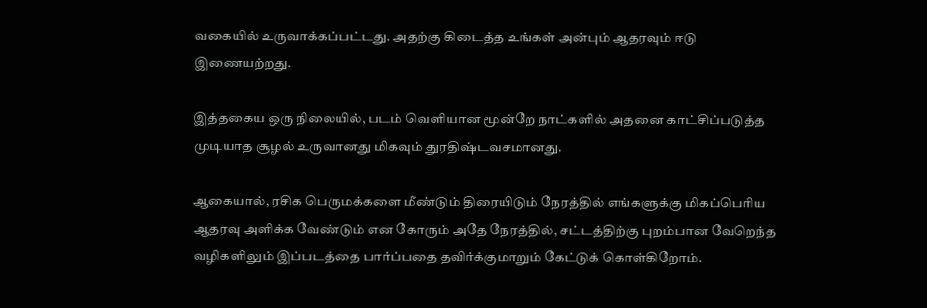வகையில் உருவாக்கப்பட்டது. அதற்கு கிடைத்த உங்கள் அன்பும் ஆதரவும் ஈடு இணையற்றது.

இத்தகைய ஒரு நிலையில், படம் வெளியான மூன்றே நாட்களில் அதனை காட்சிப்படுத்த முடியாத சூழல் உருவானது மிகவும் துரதிஷ்டவசமானது.

ஆகையால், ரசிக பெருமக்களை மீண்டும் திரையிடும் நேரத்தில் எங்களுக்கு மிகப்பெரிய ஆதரவு அளிக்க வேண்டும் என கோரும் அதே நேரத்தில், சட்டத்திற்கு புறம்பான வேறெந்த வழிகளிலும் இப்படத்தை பார்ப்பதை தவிர்க்குமாறும் கேட்டுக் கொள்கிறோம்.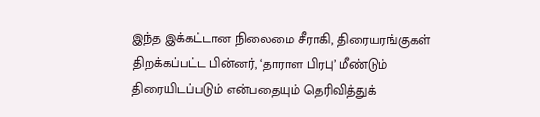இந்த இக்கட்டான நிலைமை சீராகி, திரையரங்குகள் திறக்கப்பட்ட பின்னர், ‘தாராள பிரபு’ மீண்டும் திரையிடப்படும் என்பதையும் தெரிவித்துக்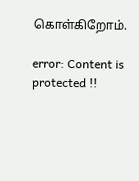கொள்கிறோம்.

error: Content is protected !!